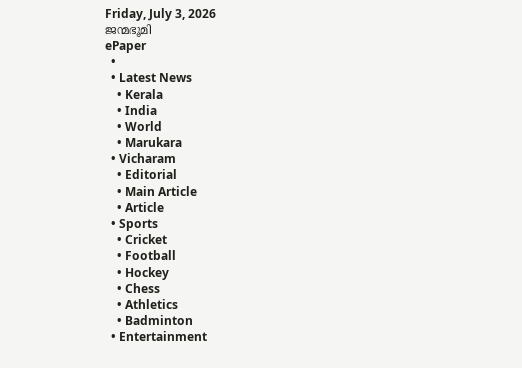Friday, July 3, 2026
ജന്മഭൂമി
ePaper
  •
  • Latest News
    • Kerala
    • India
    • World
    • Marukara
  • Vicharam
    • Editorial
    • Main Article
    • Article
  • Sports
    • Cricket
    • Football
    • Hockey
    • Chess
    • Athletics
    • Badminton
  • Entertainment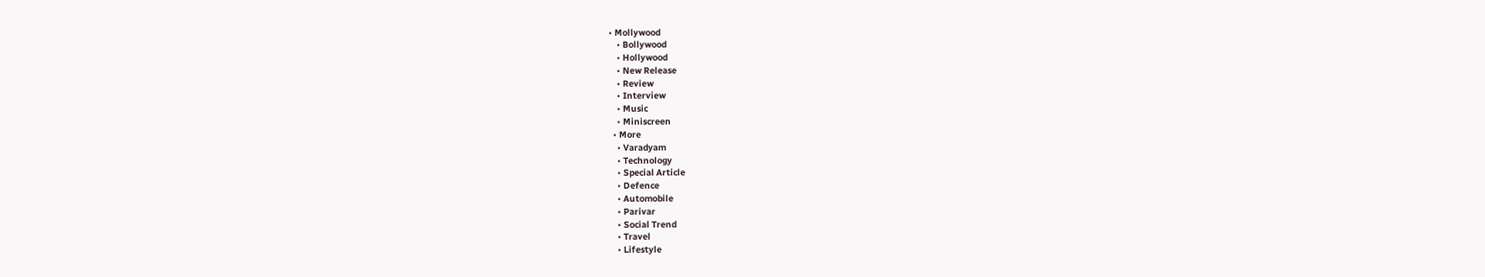• Mollywood
    • Bollywood
    • Hollywood
    • New Release
    • Review
    • Interview
    • Music
    • Miniscreen
  • More
    • Varadyam
    • Technology
    • Special Article
    • Defence
    • Automobile
    • Parivar
    • Social Trend
    • Travel
    • Lifestyle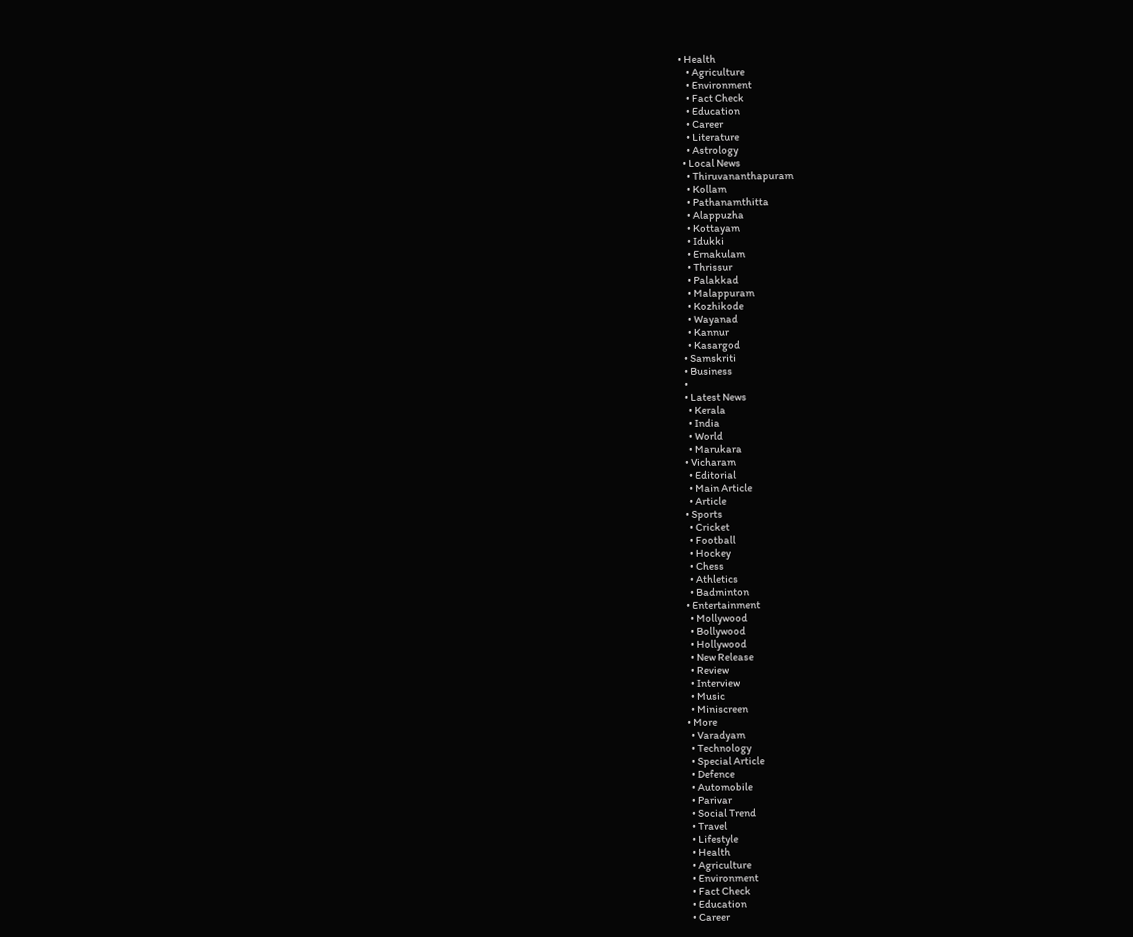• Health
    • Agriculture
    • Environment
    • Fact Check
    • Education
    • Career
    • Literature
    • Astrology
  • Local News
    • Thiruvananthapuram
    • Kollam
    • Pathanamthitta
    • Alappuzha
    • Kottayam
    • Idukki
    • Ernakulam
    • Thrissur
    • Palakkad
    • Malappuram
    • Kozhikode
    • Wayanad
    • Kannur
    • Kasargod
  • Samskriti
  • Business
  •
  • Latest News
    • Kerala
    • India
    • World
    • Marukara
  • Vicharam
    • Editorial
    • Main Article
    • Article
  • Sports
    • Cricket
    • Football
    • Hockey
    • Chess
    • Athletics
    • Badminton
  • Entertainment
    • Mollywood
    • Bollywood
    • Hollywood
    • New Release
    • Review
    • Interview
    • Music
    • Miniscreen
  • More
    • Varadyam
    • Technology
    • Special Article
    • Defence
    • Automobile
    • Parivar
    • Social Trend
    • Travel
    • Lifestyle
    • Health
    • Agriculture
    • Environment
    • Fact Check
    • Education
    • Career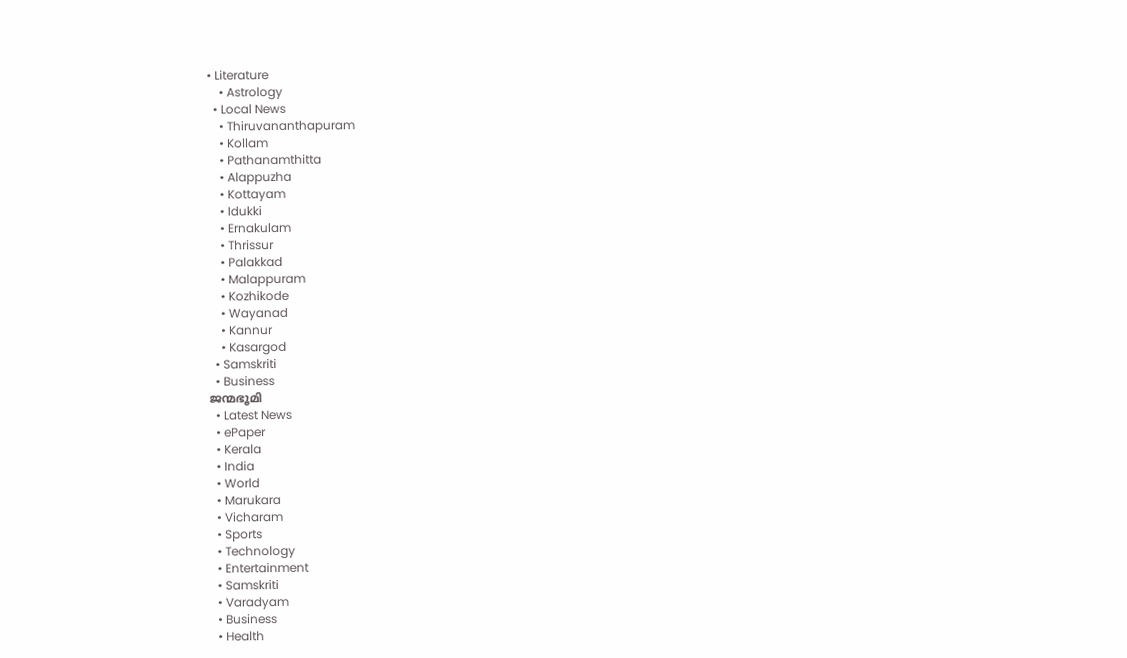• Literature
    • Astrology
  • Local News
    • Thiruvananthapuram
    • Kollam
    • Pathanamthitta
    • Alappuzha
    • Kottayam
    • Idukki
    • Ernakulam
    • Thrissur
    • Palakkad
    • Malappuram
    • Kozhikode
    • Wayanad
    • Kannur
    • Kasargod
  • Samskriti
  • Business
ജന്മഭൂമി
  • Latest News
  • ePaper
  • Kerala
  • India
  • World
  • Marukara
  • Vicharam
  • Sports
  • Technology
  • Entertainment
  • Samskriti
  • Varadyam
  • Business
  • Health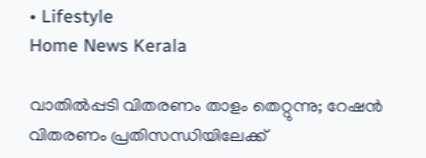• Lifestyle
Home News Kerala

വാതില്‍പ്പടി വിതരണം താളം തെറ്റുന്നു; റേഷന്‍ വിതരണം പ്രതിസന്ധിയിലേക്ക്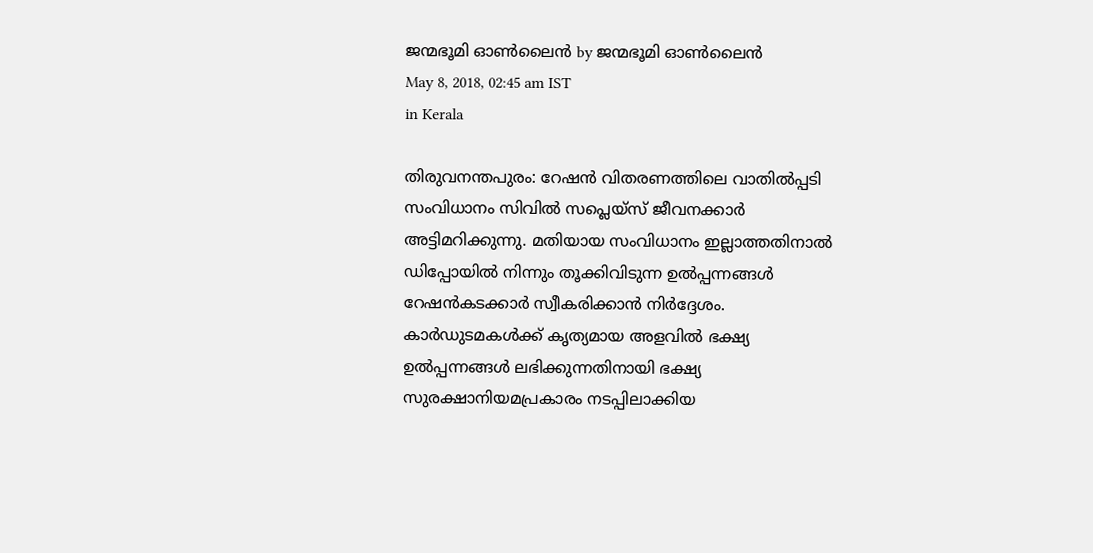ജന്മഭൂമി ഓണ്‍ലൈന്‍ by ജന്മഭൂമി ഓണ്‍ലൈന്‍
May 8, 2018, 02:45 am IST
in Kerala

തിരുവനന്തപുരം: റേഷന്‍ വിതരണത്തിലെ വാതില്‍പ്പടി സംവിധാനം സിവില്‍ സപ്ലെയ്‌സ് ജീവനക്കാര്‍ അട്ടിമറിക്കുന്നു. മതിയായ സംവിധാനം ഇല്ലാത്തതിനാല്‍ ഡിപ്പോയില്‍ നിന്നും തൂക്കിവിടുന്ന ഉല്‍പ്പന്നങ്ങള്‍  റേഷന്‍കടക്കാര്‍ സ്വീകരിക്കാന്‍ നിര്‍ദ്ദേശം. കാര്‍ഡുടമകള്‍ക്ക് കൃത്യമായ അളവില്‍ ഭക്ഷ്യ ഉല്‍പ്പന്നങ്ങള്‍ ലഭിക്കുന്നതിനായി ഭക്ഷ്യ സുരക്ഷാനിയമപ്രകാരം നടപ്പിലാക്കിയ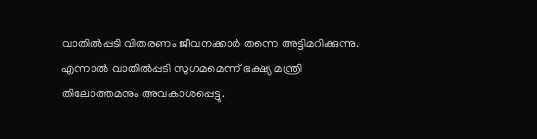വാതില്‍പ്പടി വിതരണം ജീവനക്കാര്‍ തന്നെ അട്ടിമറിക്കുന്നു. എന്നാല്‍ വാതില്‍പ്പടി സുഗമമെന്ന് ഭക്ഷ്യ മന്ത്രി തിലോത്തമനും അവകാശപ്പെട്ടു.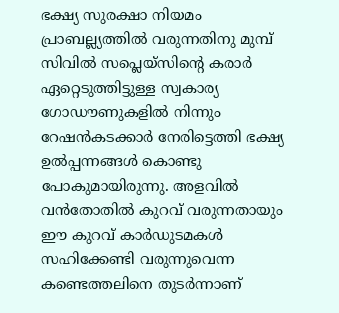ഭക്ഷ്യ സുരക്ഷാ നിയമം പ്രാബല്ല്യത്തില്‍ വരുന്നതിനു മുമ്പ് സിവില്‍ സപ്ലെയ്‌സിന്റെ കരാര്‍ ഏറ്റെടുത്തിട്ടുള്ള സ്വകാര്യ ഗോഡൗണുകളില്‍ നിന്നും റേഷന്‍കടക്കാര്‍ നേരിട്ടെത്തി ഭക്ഷ്യ ഉല്‍പ്പന്നങ്ങള്‍ കൊണ്ടു പോകുമായിരുന്നു. അളവില്‍ വന്‍തോതില്‍ കുറവ് വരുന്നതായും ഈ കുറവ് കാര്‍ഡുടമകള്‍ സഹിക്കേണ്ടി വരുന്നുവെന്ന കണ്ടെത്തലിനെ തുടര്‍ന്നാണ്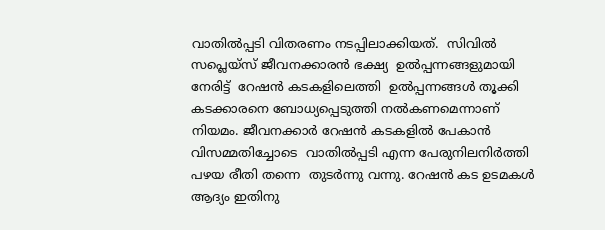വാതില്‍പ്പടി വിതരണം നടപ്പിലാക്കിയത്.  സിവില്‍ സപ്ലെയ്‌സ് ജീവനക്കാരന്‍ ഭക്ഷ്യ  ഉല്‍പ്പന്നങ്ങളുമായി നേരിട്ട്  റേഷന്‍ കടകളിലെത്തി  ഉല്‍പ്പന്നങ്ങള്‍ തൂക്കി കടക്കാരനെ ബോധ്യപ്പെടുത്തി നല്‍കണമെന്നാണ് നിയമം. ജീവനക്കാര്‍ റേഷന്‍ കടകളില്‍ പേകാന്‍ വിസമ്മതിച്ചോടെ  വാതില്‍പ്പടി എന്ന പേരുനിലനിര്‍ത്തി പഴയ രീതി തന്നെ  തുടര്‍ന്നു വന്നു. റേഷന്‍ കട ഉടമകള്‍  ആദ്യം ഇതിനു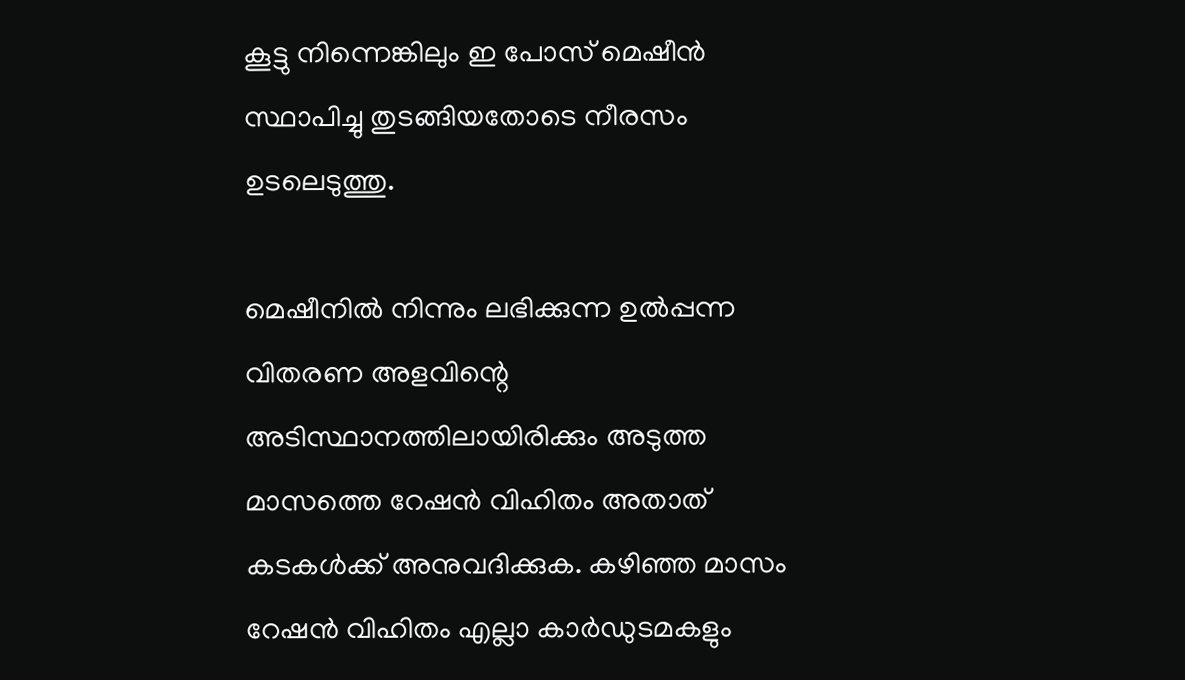കൂട്ടു നിന്നെങ്കിലും ഇ പോസ് മെഷീന്‍ സ്ഥാപിച്ചു തുടങ്ങിയതോടെ നീരസം ഉടലെടുത്തു.

മെഷീനില്‍ നിന്നും ലഭിക്കുന്ന ഉല്‍പ്പന്ന വിതരണ അളവിന്റെ അടിസ്ഥാനത്തിലായിരിക്കും അടുത്ത മാസത്തെ റേഷന്‍ വിഹിതം അതാത് കടകള്‍ക്ക് അനുവദിക്കുക. കഴിഞ്ഞ മാസം റേഷന്‍ വിഹിതം എല്ലാ കാര്‍ഡുടമകളും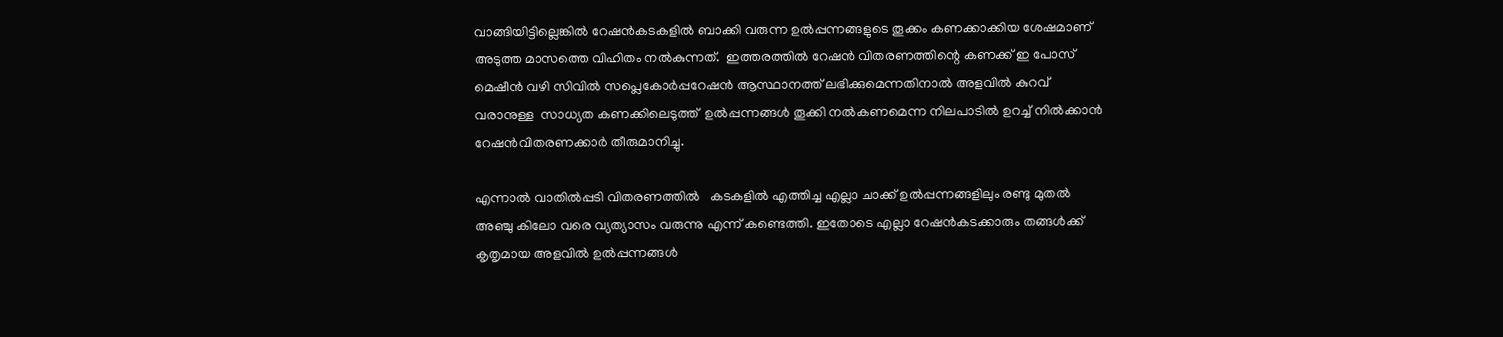വാങ്ങിയിട്ടില്ലെങ്കില്‍ റേഷന്‍കടകളില്‍ ബാക്കി വരുന്ന ഉല്‍പ്പന്നങ്ങളുടെ തൂക്കം കണക്കാക്കിയ ശേഷമാണ് അടുത്ത മാസത്തെ വിഹിതം നല്‍കുന്നത്.  ഇത്തരത്തില്‍ റേഷന്‍ വിതരണത്തിന്റെ കണക്ക് ഇ പോസ് മെഷീന്‍ വഴി സിവില്‍ സപ്ലെകോര്‍പ്പറേഷന്‍ ആസ്ഥാനത്ത് ലഭിക്കുമെന്നതിനാല്‍ അളവില്‍ കുറവ് വരാനുള്ള  സാധ്യത കണക്കിലെടുത്ത്  ഉല്‍പ്പന്നങ്ങള്‍ തൂക്കി നല്‍കണമെന്ന നിലപാടില്‍ ഉറച്ച് നില്‍ക്കാന്‍ റേഷന്‍വിതരണക്കാര്‍ തീരുമാനിച്ചു.

എന്നാല്‍ വാതില്‍പ്പടി വിതരണത്തില്‍   കടകളില്‍ എത്തിച്ച എല്ലാ ചാക്ക് ഉല്‍പ്പന്നങ്ങളിലും രണ്ടു മുതല്‍ അഞ്ചു കിലോ വരെ വ്യത്യാസം വരുന്നു എന്ന് കണ്ടെത്തി. ഇതോടെ എല്ലാ റേഷന്‍കടക്കാരും തങ്ങള്‍ക്ക് കൃതൃമായ അളവില്‍ ഉല്‍പ്പന്നങ്ങള്‍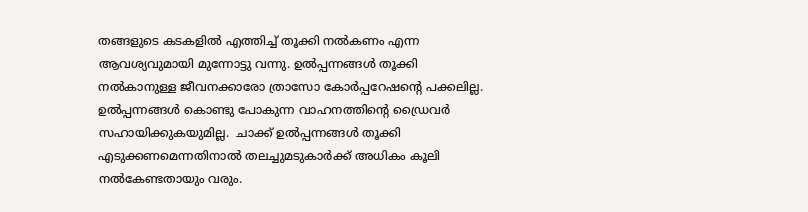തങ്ങളുടെ കടകളില്‍ എത്തിച്ച് തൂക്കി നല്‍കണം എന്ന ആവശ്യവുമായി മുന്നോട്ടു വന്നു. ഉല്‍പ്പന്നങ്ങള്‍ തൂക്കി നല്‍കാനുള്ള ജീവനക്കാരോ ത്രാസോ കോര്‍പ്പറേഷന്റെ പക്കലില്ല. ഉല്‍പ്പന്നങ്ങള്‍ കൊണ്ടു പോകുന്ന വാഹനത്തിന്റെ ഡ്രൈവര്‍ സഹായിക്കുകയുമില്ല.  ചാക്ക് ഉല്‍പ്പന്നങ്ങള്‍ തൂക്കി എടുക്കണമെന്നതിനാല്‍ തലച്ചുമടുകാര്‍ക്ക് അധികം കൂലി  നല്‍കേണ്ടതായും വരും.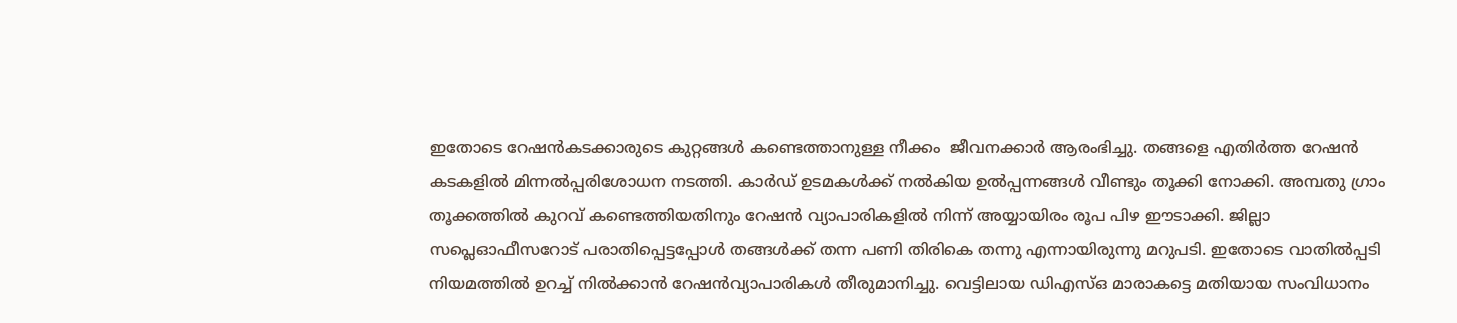ഇതോടെ റേഷന്‍കടക്കാരുടെ കുറ്റങ്ങള്‍ കണ്ടെത്താനുള്ള നീക്കം  ജീവനക്കാര്‍ ആരംഭിച്ചു. തങ്ങളെ എതിര്‍ത്ത റേഷന്‍ കടകളില്‍ മിന്നല്‍പ്പരിശോധന നടത്തി. കാര്‍ഡ് ഉടമകള്‍ക്ക് നല്‍കിയ ഉല്‍പ്പന്നങ്ങള്‍ വീണ്ടും തൂക്കി നോക്കി. അമ്പതു ഗ്രാം തൂക്കത്തില്‍ കുറവ് കണ്ടെത്തിയതിനും റേഷന്‍ വ്യാപാരികളില്‍ നിന്ന് അയ്യായിരം രൂപ പിഴ ഈടാക്കി. ജില്ലാ സപ്ലെഓഫീസറോട് പരാതിപ്പെട്ടപ്പോള്‍ തങ്ങള്‍ക്ക് തന്ന പണി തിരികെ തന്നു എന്നായിരുന്നു മറുപടി. ഇതോടെ വാതില്‍പ്പടി നിയമത്തില്‍ ഉറച്ച് നില്‍ക്കാന്‍ റേഷന്‍വ്യാപാരികള്‍ തീരുമാനിച്ചു. വെട്ടിലായ ഡിഎസ്ഒ മാരാകട്ടെ മതിയായ സംവിധാനം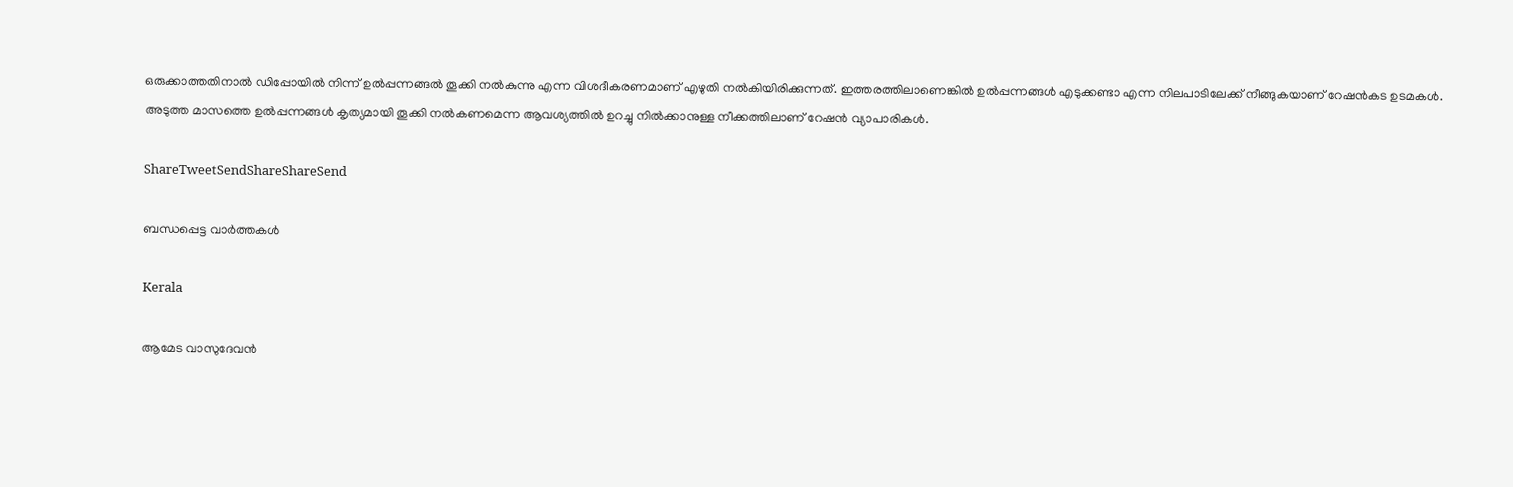ഒരുക്കാത്തതിനാല്‍ ഡിപ്പോയില്‍ നിന്ന് ഉല്‍പ്പന്നങ്ങല്‍ തൂക്കി നല്‍കുന്നു എന്ന വിശദീകരണമാണ് എഴുതി നല്‍കിയിരിക്കുന്നത്. ഇത്തരത്തിലാണെങ്കില്‍ ഉല്‍പ്പന്നങ്ങള്‍ എടുക്കണ്ടാ എന്ന നിലപാടിലേക്ക് നീങ്ങുകയാണ് റേഷന്‍കട ഉടമകള്‍. അടുത്ത മാസത്തെ ഉല്‍പ്പന്നങ്ങള്‍ കൃത്യമായി തൂക്കി നല്‍കണമെന്ന ആവശ്യത്തില്‍ ഉറച്ചു നില്‍ക്കാനുള്ള നീക്കത്തിലാണ് റേഷന്‍ വ്യാപാരികള്‍.

ShareTweetSendShareShareSend

ബന്ധപ്പെട്ട വാര്‍ത്തകള്‍

Kerala

ആമേട വാസുദേവന്‍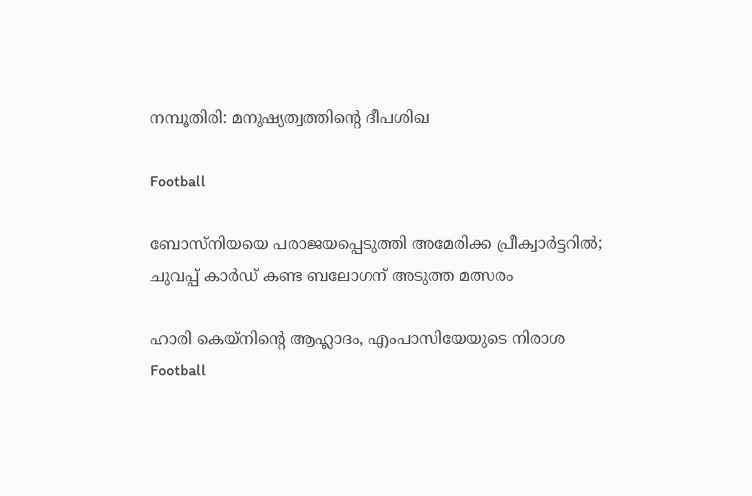നമ്പൂതിരി: മനുഷ്യത്വത്തിന്റെ ദീപശിഖ

Football

ബോസ്‌നിയയെ പരാജയപ്പെടുത്തി അമേരിക്ക പ്രീക്വാര്‍ട്ടറില്‍; ചുവപ്പ് കാര്‍ഡ് കണ്ട ബലോഗന് അടുത്ത മത്സരം

ഹാരി കെയ്‌നിന്റെ ആഹ്ലാദം, എംപാസിയേയുടെ നിരാശ
Football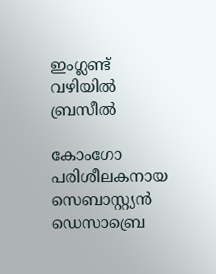ഇംഗ്ലണ്ട് വഴിയില്‍ ബ്രസീല്‍

കോംഗോ പരിശീലകനായ സെബാസ്റ്റ്യന്‍ ഡെസാബ്രെ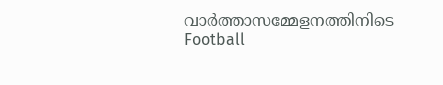വാര്‍ത്താസമ്മേളനത്തിനിടെ
Football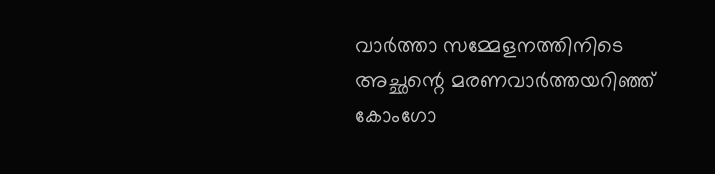വാര്‍ത്താ സമ്മേളനത്തിനിടെ അച്ഛന്റെ മരണവാര്‍ത്തയറിഞ്ഞ് കോംഗോ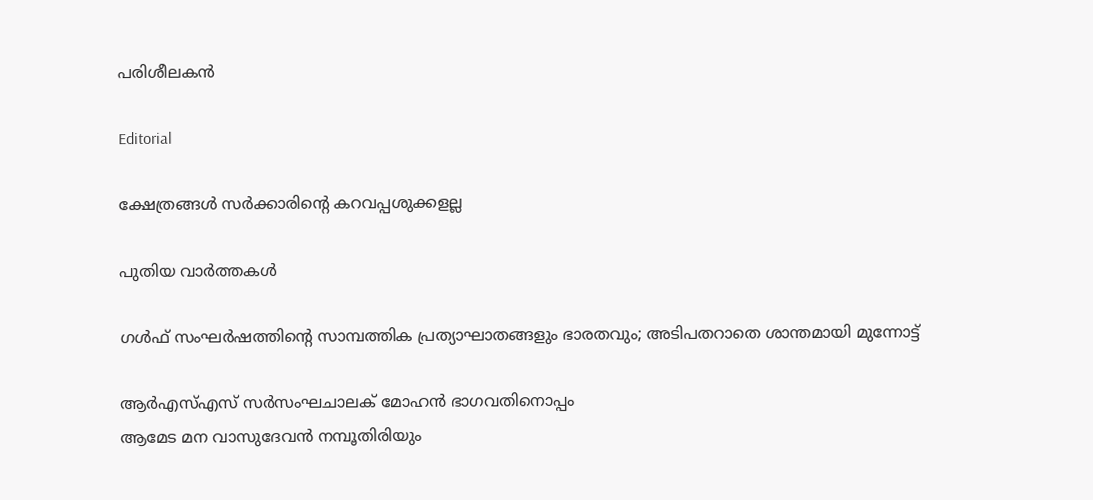പരിശീലകന്‍

Editorial

ക്ഷേത്രങ്ങള്‍ സര്‍ക്കാരിന്റെ കറവപ്പശുക്കളല്ല

പുതിയ വാര്‍ത്തകള്‍

ഗള്‍ഫ് സംഘര്‍ഷത്തിന്റെ സാമ്പത്തിക പ്രത്യാഘാതങ്ങളും ഭാരതവും; അടിപതറാതെ ശാന്തമായി മുന്നോട്ട്

ആര്‍എസ്എസ് സര്‍സംഘചാലക് മോഹന്‍ ഭാഗവതിനൊപ്പം
ആമേട മന വാസുദേവന്‍ നമ്പൂതിരിയും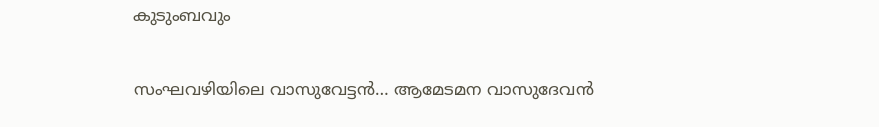കുടുംബവും

സംഘവഴിയിലെ വാസുവേട്ടന്‍… ആമേടമന വാസുദേവന്‍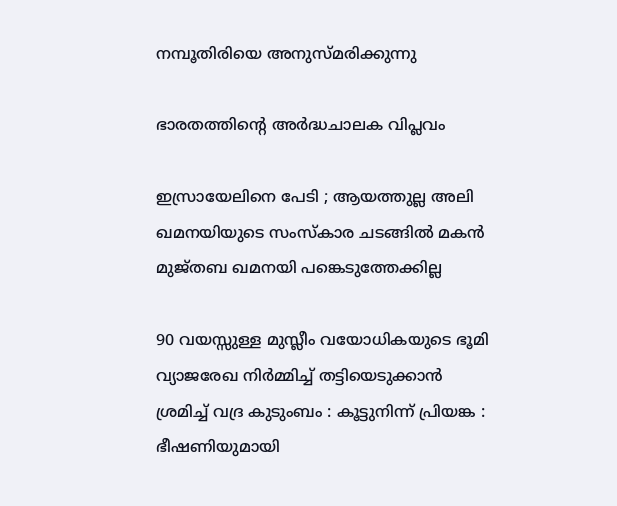നമ്പൂതിരിയെ അനുസ്മരിക്കുന്നു

ഭാരതത്തിന്റെ അര്‍ദ്ധചാലക വിപ്ലവം

ഇസ്രായേലിനെ പേടി ; ആയത്തുല്ല അലി ഖമനയിയുടെ സംസ്കാര ചടങ്ങിൽ മകൻ മുജ്തബ ഖമനയി പങ്കെടുത്തേക്കില്ല

90 വയസ്സുള്ള മുസ്ലീം വയോധികയുടെ ഭൂമി വ്യാജരേഖ നിർമ്മിച്ച് തട്ടിയെടുക്കാൻ ശ്രമിച്ച് വദ്ര കുടുംബം : കൂട്ടുനിന്ന് പ്രിയങ്ക : ഭീഷണിയുമായി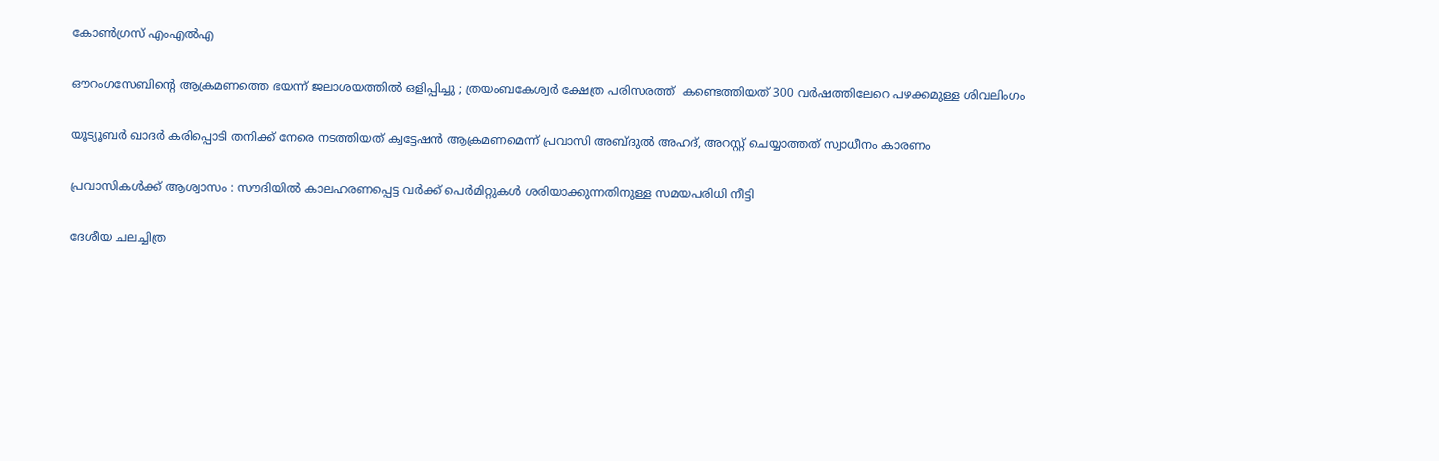കോൺഗ്രസ് എംഎൽഎ

ഔറംഗസേബിന്റെ ആക്രമണത്തെ ഭയന്ന് ജലാശയത്തിൽ ഒളിപ്പിച്ചു ; ത്രയംബകേശ്വർ ക്ഷേത്ര പരിസരത്ത്  കണ്ടെത്തിയത് 300 വർഷത്തിലേറെ പഴക്കമുള്ള ശിവലിംഗം

യൂട്യൂബര്‍ ഖാദര്‍ കരിപ്പൊടി തനിക്ക് നേരെ നടത്തിയത് ക്വട്ടേഷന്‍ ആക്രമണമെന്ന് പ്രവാസി അബ്ദുല്‍ അഹദ്, അറസ്റ്റ് ചെയ്യാത്തത് സ്വാധീനം കാരണം

പ്രവാസികൾക്ക് ആശ്വാസം : സൗദിയിൽ കാലഹരണപ്പെട്ട വർക്ക് പെർമിറ്റുകൾ ശരിയാക്കുന്നതിനുള്ള സമയപരിധി നീട്ടി

ദേശീയ ചലച്ചിത്ര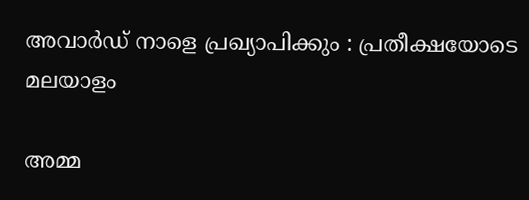അവാര്‍ഡ് നാളെ പ്രഖ്യാപിക്കും : പ്രതീക്ഷയോടെ മലയാളം

അമ്മ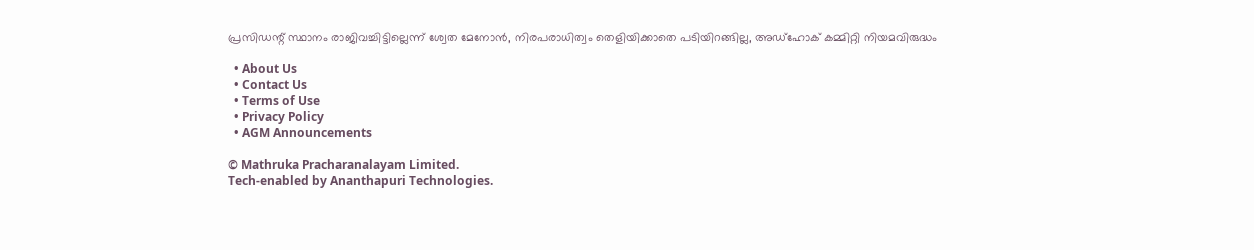പ്രസിഡന്റ് സ്ഥാനം രാജിവച്ചിട്ടില്ലെന്ന് ശ്വേത മേനോന്‍, നിരപരാധിത്വം തെളിയിക്കാതെ പടിയിറങ്ങില്ല, അഡ്‌ഹോക് കമ്മിറ്റി നിയമവിരുദ്ധം

  • About Us
  • Contact Us
  • Terms of Use
  • Privacy Policy
  • AGM Announcements

© Mathruka Pracharanalayam Limited.
Tech-enabled by Ananthapuri Technologies.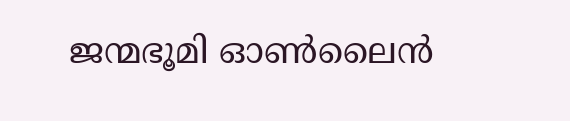ജന്മഭൂമി ഓണ്‍ലൈന്‍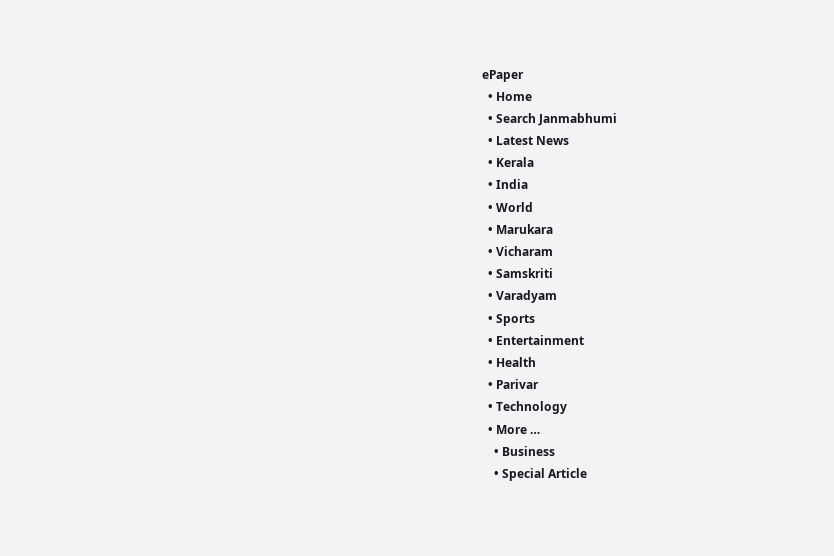ePaper
  • Home
  • Search Janmabhumi
  • Latest News
  • Kerala
  • India
  • World
  • Marukara
  • Vicharam
  • Samskriti
  • Varadyam
  • Sports
  • Entertainment
  • Health
  • Parivar
  • Technology
  • More …
    • Business
    • Special Article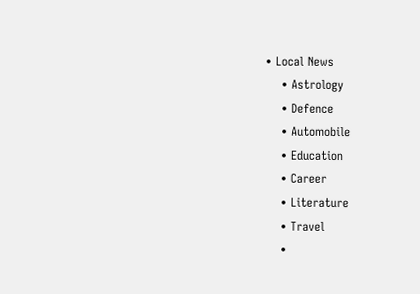• Local News
    • Astrology
    • Defence
    • Automobile
    • Education
    • Career
    • Literature
    • Travel
    •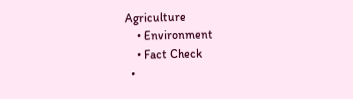Agriculture
    • Environment
    • Fact Check
  •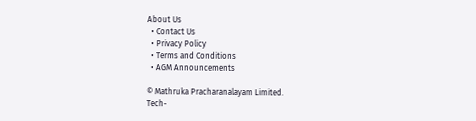About Us
  • Contact Us
  • Privacy Policy
  • Terms and Conditions
  • AGM Announcements

© Mathruka Pracharanalayam Limited.
Tech-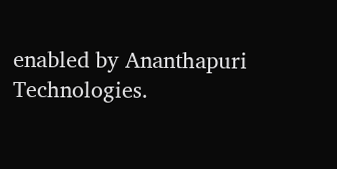enabled by Ananthapuri Technologies.